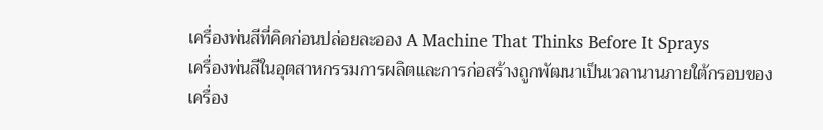เครื่องพ่นสีที่คิดก่อนปล่อยละออง A Machine That Thinks Before It Sprays
เครื่องพ่นสีในอุตสาหกรรมการผลิตและการก่อสร้างถูกพัฒนาเป็นเวลานานภายใต้กรอบของเครื่อง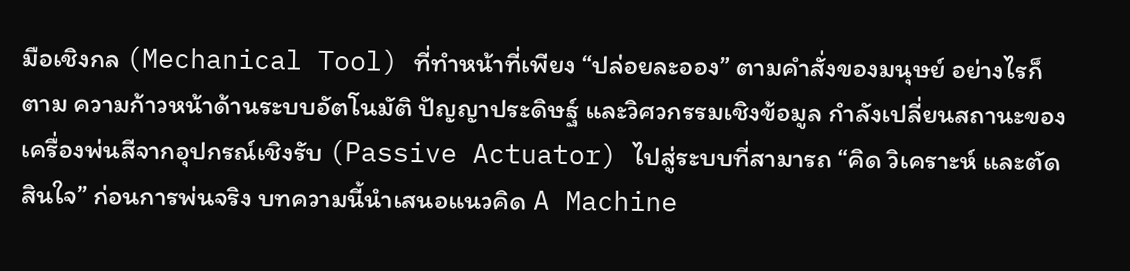มือเชิงกล (Mechanical Tool) ที่ทำหน้าที่เพียง “ปล่อยละออง” ตามคำสั่งของมนุษย์ อย่างไรก็ตาม ความก้าวหน้าด้านระบบอัตโนมัติ ปัญญาประดิษฐ์ และวิศวกรรมเชิงข้อมูล กำลังเปลี่ยนสถานะของเครื่องพ่นสีจากอุปกรณ์เชิงรับ (Passive Actuator) ไปสู่ระบบที่สามารถ “คิด วิเคราะห์ และตัดสินใจ” ก่อนการพ่นจริง บทความนี้นำเสนอแนวคิด A Machine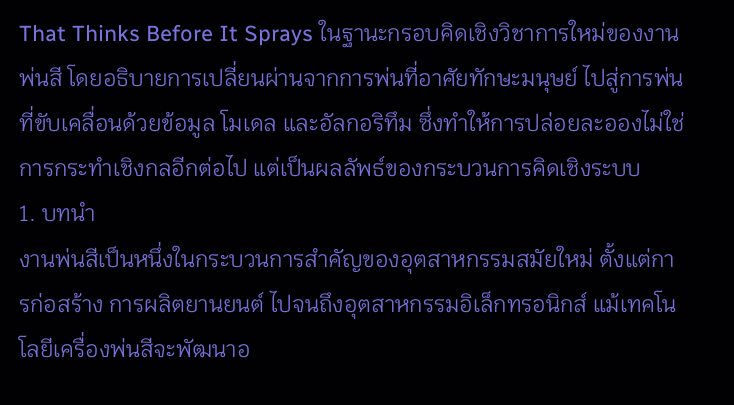That Thinks Before It Sprays ในฐานะกรอบคิดเชิงวิชาการใหม่ของงานพ่นสี โดยอธิบายการเปลี่ยนผ่านจากการพ่นที่อาศัยทักษะมนุษย์ ไปสู่การพ่นที่ขับเคลื่อนด้วยข้อมูล โมเดล และอัลกอริทึม ซึ่งทำให้การปล่อยละอองไม่ใช่การกระทำเชิงกลอีกต่อไป แต่เป็นผลลัพธ์ของกระบวนการคิดเชิงระบบ
1. บทนำ
งานพ่นสีเป็นหนึ่งในกระบวนการสำคัญของอุตสาหกรรมสมัยใหม่ ตั้งแต่การก่อสร้าง การผลิตยานยนต์ ไปจนถึงอุตสาหกรรมอิเล็กทรอนิกส์ แม้เทคโนโลยีเครื่องพ่นสีจะพัฒนาอ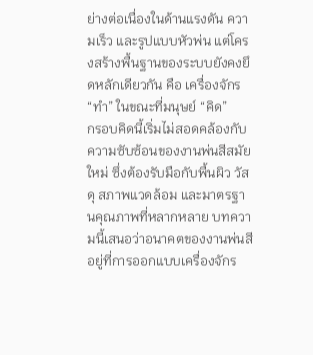ย่างต่อเนื่องในด้านแรงดัน ความเร็ว และรูปแบบหัวพ่น แต่โครงสร้างพื้นฐานของระบบยังคงยึดหลักเดียวกัน คือ เครื่องจักร “ทำ” ในขณะที่มนุษย์ “คิด”
กรอบคิดนี้เริ่มไม่สอดคล้องกับความซับซ้อนของงานพ่นสีสมัยใหม่ ซึ่งต้องรับมือกับพื้นผิว วัสดุ สภาพแวดล้อม และมาตรฐานคุณภาพที่หลากหลาย บทความนี้เสนอว่าอนาคตของงานพ่นสีอยู่ที่การออกแบบเครื่องจักร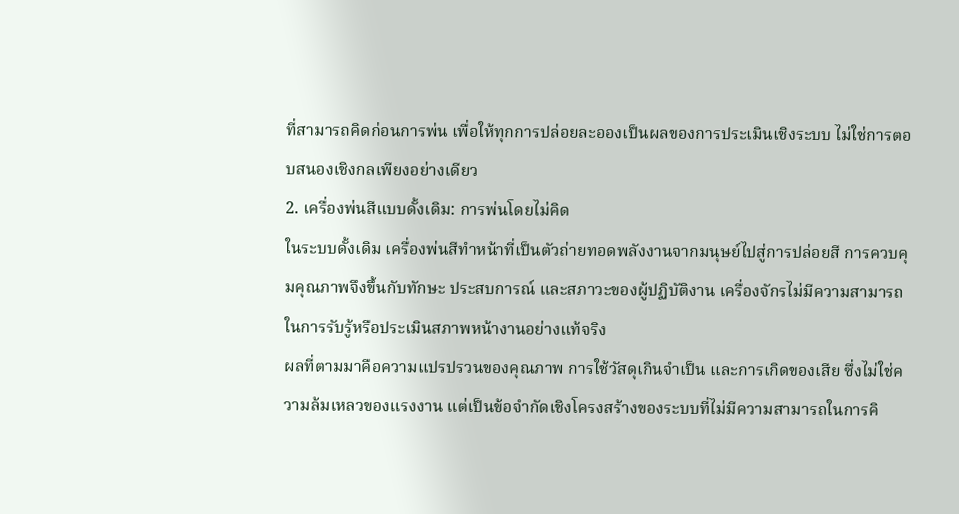ที่สามารถคิดก่อนการพ่น เพื่อให้ทุกการปล่อยละอองเป็นผลของการประเมินเชิงระบบ ไม่ใช่การตอบสนองเชิงกลเพียงอย่างเดียว
2. เครื่องพ่นสีแบบดั้งเดิม: การพ่นโดยไม่คิด
ในระบบดั้งเดิม เครื่องพ่นสีทำหน้าที่เป็นตัวถ่ายทอดพลังงานจากมนุษย์ไปสู่การปล่อยสี การควบคุมคุณภาพจึงขึ้นกับทักษะ ประสบการณ์ และสภาวะของผู้ปฏิบัติงาน เครื่องจักรไม่มีความสามารถในการรับรู้หรือประเมินสภาพหน้างานอย่างแท้จริง
ผลที่ตามมาคือความแปรปรวนของคุณภาพ การใช้วัสดุเกินจำเป็น และการเกิดของเสีย ซึ่งไม่ใช่ความล้มเหลวของแรงงาน แต่เป็นข้อจำกัดเชิงโครงสร้างของระบบที่ไม่มีความสามารถในการคิ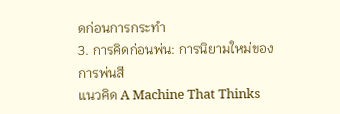ดก่อนการกระทำ
3. การคิดก่อนพ่น: การนิยามใหม่ของการพ่นสี
แนวคิด A Machine That Thinks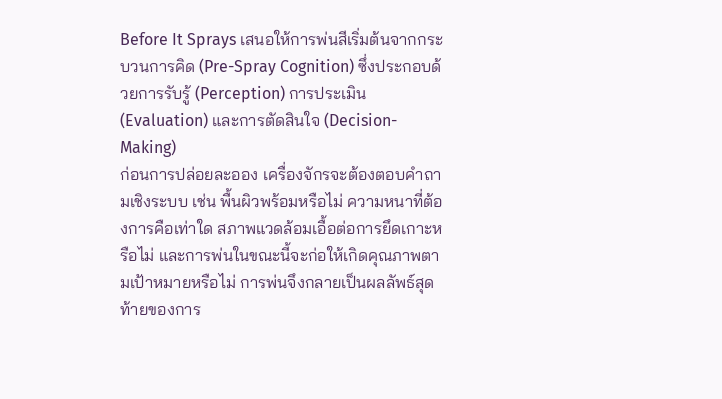Before It Sprays เสนอให้การพ่นสีเริ่มต้นจากกระบวนการคิด (Pre-Spray Cognition) ซึ่งประกอบด้วยการรับรู้ (Perception) การประเมิน (Evaluation) และการตัดสินใจ (Decision-Making)
ก่อนการปล่อยละออง เครื่องจักรจะต้องตอบคำถามเชิงระบบ เช่น พื้นผิวพร้อมหรือไม่ ความหนาที่ต้องการคือเท่าใด สภาพแวดล้อมเอื้อต่อการยึดเกาะหรือไม่ และการพ่นในขณะนี้จะก่อให้เกิดคุณภาพตามเป้าหมายหรือไม่ การพ่นจึงกลายเป็นผลลัพธ์สุดท้ายของการ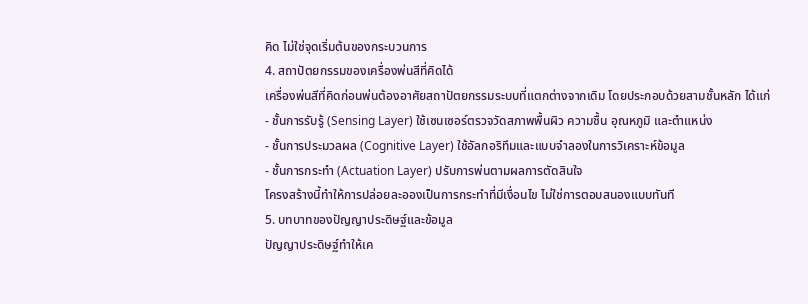คิด ไม่ใช่จุดเริ่มต้นของกระบวนการ
4. สถาปัตยกรรมของเครื่องพ่นสีที่คิดได้
เครื่องพ่นสีที่คิดก่อนพ่นต้องอาศัยสถาปัตยกรรมระบบที่แตกต่างจากเดิม โดยประกอบด้วยสามชั้นหลัก ได้แก่
- ชั้นการรับรู้ (Sensing Layer) ใช้เซนเซอร์ตรวจวัดสภาพพื้นผิว ความชื้น อุณหภูมิ และตำแหน่ง
- ชั้นการประมวลผล (Cognitive Layer) ใช้อัลกอริทึมและแบบจำลองในการวิเคราะห์ข้อมูล
- ชั้นการกระทำ (Actuation Layer) ปรับการพ่นตามผลการตัดสินใจ
โครงสร้างนี้ทำให้การปล่อยละอองเป็นการกระทำที่มีเงื่อนไข ไม่ใช่การตอบสนองแบบทันที
5. บทบาทของปัญญาประดิษฐ์และข้อมูล
ปัญญาประดิษฐ์ทำให้เค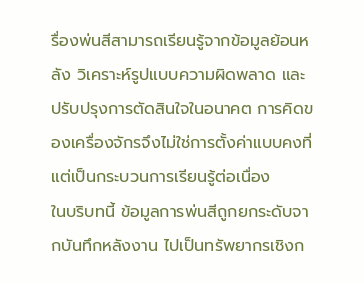รื่องพ่นสีสามารถเรียนรู้จากข้อมูลย้อนหลัง วิเคราะห์รูปแบบความผิดพลาด และปรับปรุงการตัดสินใจในอนาคต การคิดของเครื่องจักรจึงไม่ใช่การตั้งค่าแบบคงที่ แต่เป็นกระบวนการเรียนรู้ต่อเนื่อง
ในบริบทนี้ ข้อมูลการพ่นสีถูกยกระดับจากบันทึกหลังงาน ไปเป็นทรัพยากรเชิงก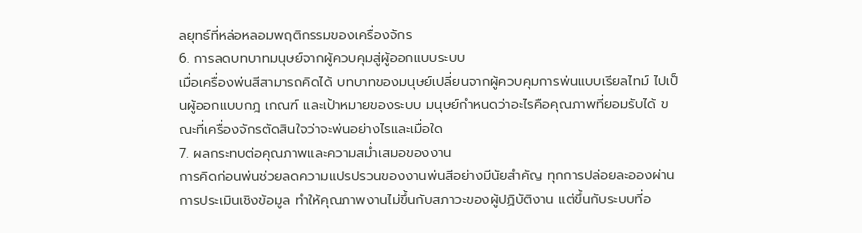ลยุทธ์ที่หล่อหลอมพฤติกรรมของเครื่องจักร
6. การลดบทบาทมนุษย์จากผู้ควบคุมสู่ผู้ออกแบบระบบ
เมื่อเครื่องพ่นสีสามารถคิดได้ บทบาทของมนุษย์เปลี่ยนจากผู้ควบคุมการพ่นแบบเรียลไทม์ ไปเป็นผู้ออกแบบกฎ เกณฑ์ และเป้าหมายของระบบ มนุษย์กำหนดว่าอะไรคือคุณภาพที่ยอมรับได้ ขณะที่เครื่องจักรตัดสินใจว่าจะพ่นอย่างไรและเมื่อใด
7. ผลกระทบต่อคุณภาพและความสม่ำเสมอของงาน
การคิดก่อนพ่นช่วยลดความแปรปรวนของงานพ่นสีอย่างมีนัยสำคัญ ทุกการปล่อยละอองผ่านการประเมินเชิงข้อมูล ทำให้คุณภาพงานไม่ขึ้นกับสภาวะของผู้ปฏิบัติงาน แต่ขึ้นกับระบบที่อ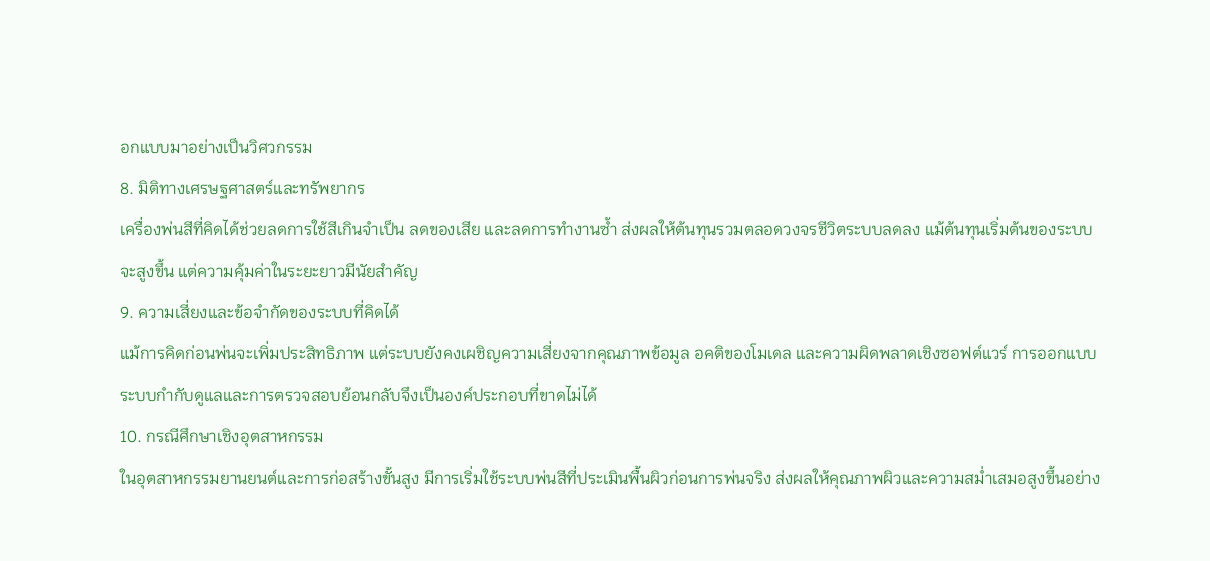อกแบบมาอย่างเป็นวิศวกรรม
8. มิติทางเศรษฐศาสตร์และทรัพยากร
เครื่องพ่นสีที่คิดได้ช่วยลดการใช้สีเกินจำเป็น ลดของเสีย และลดการทำงานซ้ำ ส่งผลให้ต้นทุนรวมตลอดวงจรชีวิตระบบลดลง แม้ต้นทุนเริ่มต้นของระบบจะสูงขึ้น แต่ความคุ้มค่าในระยะยาวมีนัยสำคัญ
9. ความเสี่ยงและข้อจำกัดของระบบที่คิดได้
แม้การคิดก่อนพ่นจะเพิ่มประสิทธิภาพ แต่ระบบยังคงเผชิญความเสี่ยงจากคุณภาพข้อมูล อคติของโมเดล และความผิดพลาดเชิงซอฟต์แวร์ การออกแบบระบบกำกับดูแลและการตรวจสอบย้อนกลับจึงเป็นองค์ประกอบที่ขาดไม่ได้
10. กรณีศึกษาเชิงอุตสาหกรรม
ในอุตสาหกรรมยานยนต์และการก่อสร้างขั้นสูง มีการเริ่มใช้ระบบพ่นสีที่ประเมินพื้นผิวก่อนการพ่นจริง ส่งผลให้คุณภาพผิวและความสม่ำเสมอสูงขึ้นอย่าง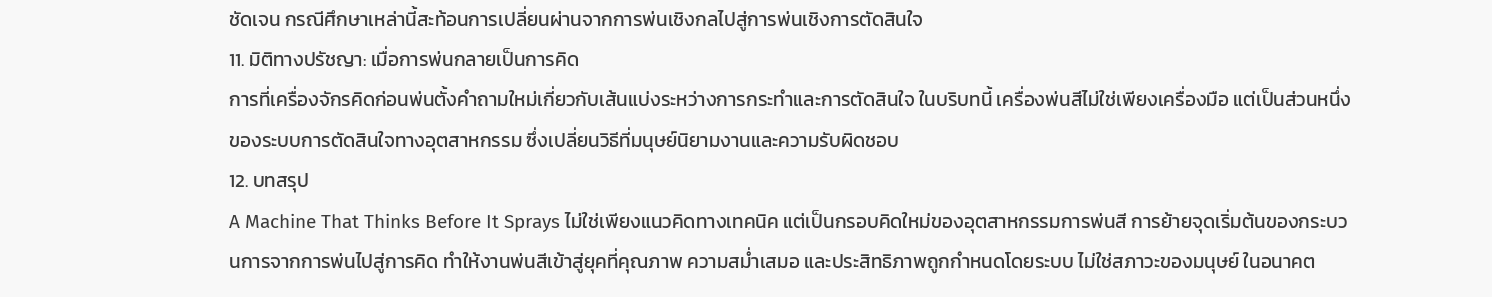ชัดเจน กรณีศึกษาเหล่านี้สะท้อนการเปลี่ยนผ่านจากการพ่นเชิงกลไปสู่การพ่นเชิงการตัดสินใจ
11. มิติทางปรัชญา: เมื่อการพ่นกลายเป็นการคิด
การที่เครื่องจักรคิดก่อนพ่นตั้งคำถามใหม่เกี่ยวกับเส้นแบ่งระหว่างการกระทำและการตัดสินใจ ในบริบทนี้ เครื่องพ่นสีไม่ใช่เพียงเครื่องมือ แต่เป็นส่วนหนึ่งของระบบการตัดสินใจทางอุตสาหกรรม ซึ่งเปลี่ยนวิธีที่มนุษย์นิยามงานและความรับผิดชอบ
12. บทสรุป
A Machine That Thinks Before It Sprays ไม่ใช่เพียงแนวคิดทางเทคนิค แต่เป็นกรอบคิดใหม่ของอุตสาหกรรมการพ่นสี การย้ายจุดเริ่มต้นของกระบวนการจากการพ่นไปสู่การคิด ทำให้งานพ่นสีเข้าสู่ยุคที่คุณภาพ ความสม่ำเสมอ และประสิทธิภาพถูกกำหนดโดยระบบ ไม่ใช่สภาวะของมนุษย์ ในอนาคต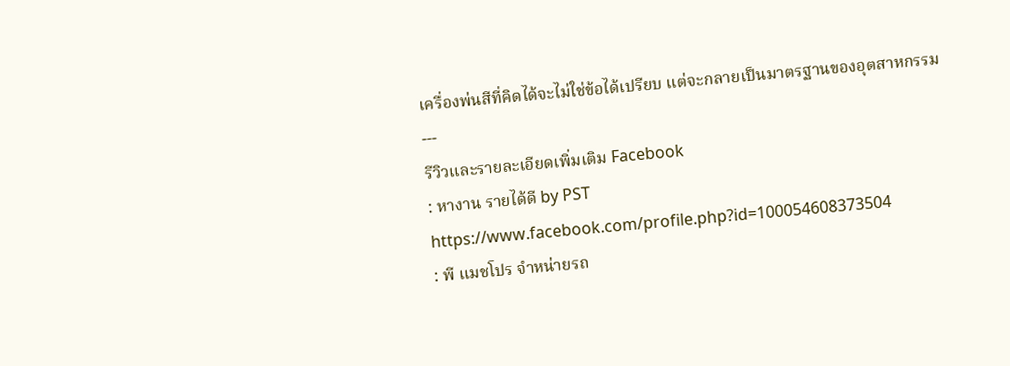เครื่องพ่นสีที่คิดได้จะไม่ใช่ข้อได้เปรียบ แต่จะกลายเป็นมาตรฐานของอุตสาหกรรม
---
รีวิวและรายละเอียดเพิ่มเติม Facebook
: หางาน รายได้ดี by PST
https://www.facebook.com/profile.php?id=100054608373504
: พี แมชโปร จำหน่ายรถ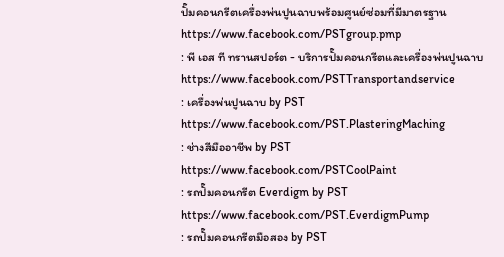ปั๊มคอนกรีตเครื่องพ่นปูนฉาบพร้อมศูนย์ซ่อมที่มีมาตรฐาน
https://www.facebook.com/PSTgroup.pmp
: พี เอส ที ทรานสปอร์ต - บริการปั๊มคอนกรีตและเครื่องพ่นปูนฉาบ
https://www.facebook.com/PSTTransportandservice
: เครื่องพ่นปูนฉาบ by PST
https://www.facebook.com/PST.PlasteringMaching
: ช่างสีมืออาชีพ by PST
https://www.facebook.com/PSTCoolPaint
: รถปั๊มคอนกรีต Everdigm by PST
https://www.facebook.com/PST.EverdigmPump
: รถปั๊มคอนกรีตมือสอง by PST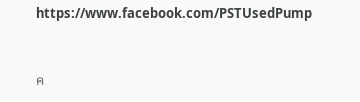https://www.facebook.com/PSTUsedPump


ค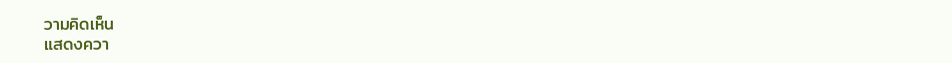วามคิดเห็น
แสดงควา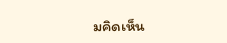มคิดเห็น